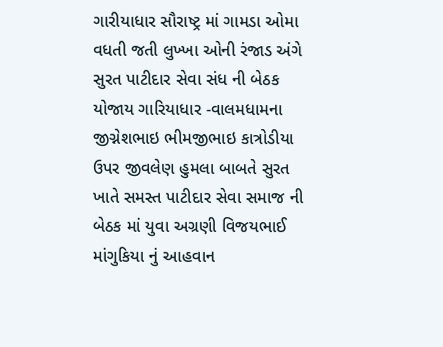ગારીયાધાર સૌરાષ્ટ્ર માં ગામડા ઓમા વધતી જતી લુખ્ખા ઓની રંજાડ અંગે સુરત પાટીદાર સેવા સંધ ની બેઠક યોજાય ગારિયાધાર -વાલમધામના જીગ્નેશભાઇ ભીમજીભાઇ કાત્રોડીયા ઉપર જીવલેણ હુમલા બાબતે સુરત ખાતે સમસ્ત પાટીદાર સેવા સમાજ ની બેઠક માં યુવા અગ્રણી વિજયભાઈ માંગુકિયા નું આહવાન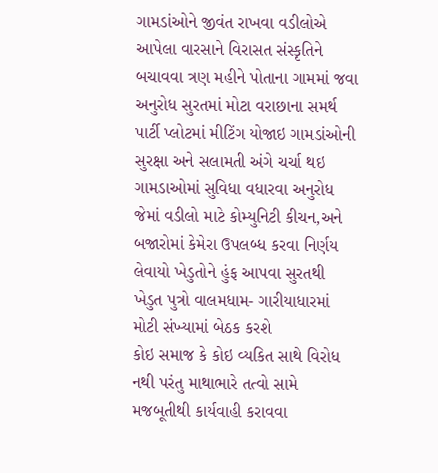ગામડાંઓને જીવંત રાખવા વડીલોએ આપેલા વારસાને વિરાસત સંસ્કૃતિને બચાવવા ત્રણ મહીને પોતાના ગામમાં જવા અનુરોધ સુરતમાં મોટા વરાછાના સમર્થ પાર્ટી પ્લોટમાં મીટિંગ યોજાઇ ગામડાંઓની સુરક્ષા અને સલામતી અંગે ચર્ચા થઇ ગામડાઓમાં સુવિધા વધારવા અનુરોધ જેમાં વડીલો માટે કોમ્યુનિટી કીચન,અને બજારોમાં કેમેરા ઉપલબ્ધ કરવા નિર્ણય લેવાયો ખેડુતોને હુંફ આપવા સુરતથી ખેડુત પુત્રો વાલમધામ- ગારીયાધારમાં મોટી સંખ્યામાં બેઠક કરશે
કોઇ સમાજ કે કોઇ વ્યકિત સાથે વિરોધ નથી પરંતુ માથાભારે તત્વો સામે મજબૂતીથી કાર્યવાહી કરાવવા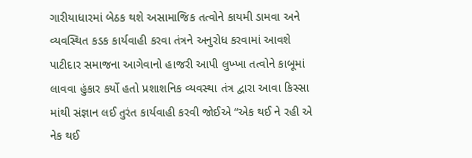ગારીયાધારમાં બેઠક થશે અસામાજિક તત્વોને કાયમી ડામવા અને વ્યવસ્થિત કડક કાર્યવાહી કરવા તંત્રને અનુરોધ કરવામાં આવશે પાટીદાર સમાજના આગેવાનો હાજરી આપી લુખ્ખા તત્વોને કાબૂમાં લાવવા હુંકાર કર્યો હતો પ્રશાશનિક વ્યવસ્થા તંત્ર દ્વારા આવા કિસ્સા માંથી સંજ્ઞાન લઈ તુરંત કાર્યવાહી કરવી જોઈએ “એક થઈ ને રહી એ નેક થઈ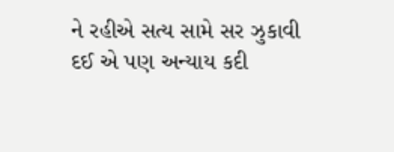ને રહીએ સત્ય સામે સર ઝુકાવી દઈ એ પણ અન્યાય કદી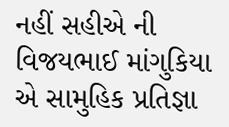નહીં સહીએ ની વિજયભાઈ માંગુકિયા એ સામુહિક પ્રતિજ્ઞા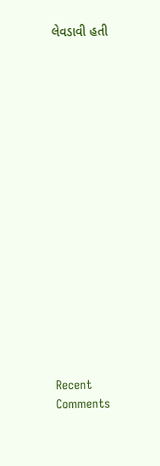લેવડાવી હતી


















Recent Comments